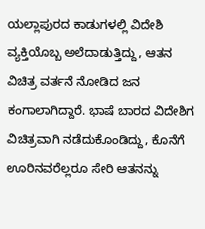ಯಲ್ಲಾಪುರದ ಕಾಡುಗಳಲ್ಲಿ ವಿದೇಶಿ ವ್ಯಕ್ತಿಯೊಬ್ಬ ಅಲೆದಾಡುತ್ತಿದ್ದು, ಆತನ ವಿಚಿತ್ರ ವರ್ತನೆ ನೋಡಿದ ಜನ ಕಂಗಾಲಾಗಿದ್ದಾರೆ. ಭಾಷೆ ಬಾರದ ವಿದೇಶಿಗ ವಿಚಿತ್ರವಾಗಿ ನಡೆದುಕೊಂಡಿದ್ದು, ಕೊನೆಗೆ ಊರಿನವರೆಲ್ಲರೂ ಸೇರಿ ಆತನನ್ನು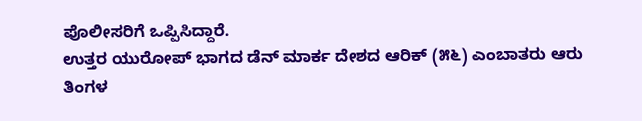ಪೊಲೀಸರಿಗೆ ಒಪ್ಪಿಸಿದ್ದಾರೆ.
ಉತ್ತರ ಯುರೋಪ್ ಭಾಗದ ಡೆನ್ ಮಾರ್ಕ ದೇಶದ ಆರಿಕ್ (೫೬) ಎಂಬಾತರು ಆರು ತಿಂಗಳ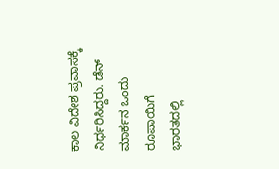ಕಾಲ ವಿದೇಶ ಪ್ರವಾಸಕ್ಕೆ ನಿರ್ಧರಿಸಿದ್ದರು. ಡೆನ್ ಮಾರ್ಕನ ಒಂದು ರೂಪಾಯಿಗೆ ಭಾರತದಲ್ಲಿ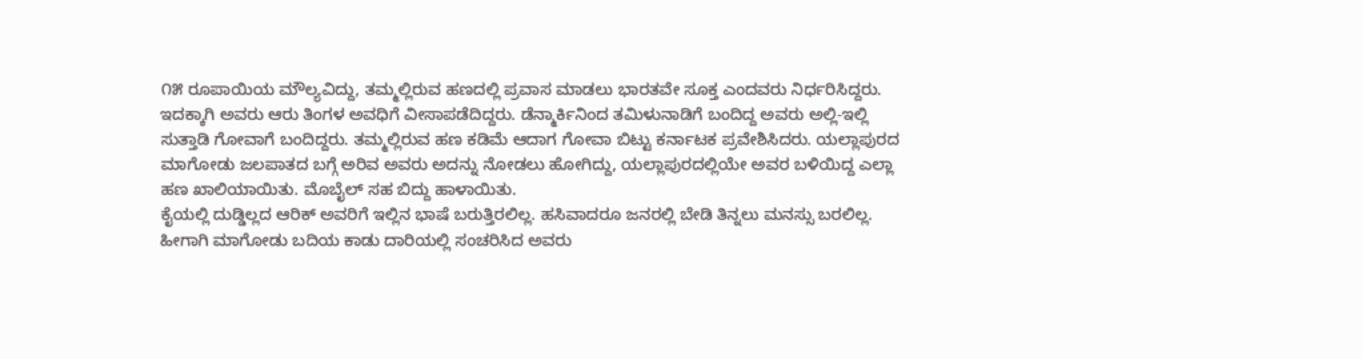೧೫ ರೂಪಾಯಿಯ ಮೌಲ್ಯವಿದ್ದು, ತಮ್ಮಲ್ಲಿರುವ ಹಣದಲ್ಲಿ ಪ್ರವಾಸ ಮಾಡಲು ಭಾರತವೇ ಸೂಕ್ತ ಎಂದವರು ನಿರ್ಧರಿಸಿದ್ದರು. ಇದಕ್ಕಾಗಿ ಅವರು ಆರು ತಿಂಗಳ ಅವಧಿಗೆ ವೀಸಾಪಡೆದಿದ್ದರು. ಡೆನ್ಮಾರ್ಕಿನಿಂದ ತಮಿಳುನಾಡಿಗೆ ಬಂದಿದ್ದ ಅವರು ಅಲ್ಲಿ-ಇಲ್ಲಿ ಸುತ್ತಾಡಿ ಗೋವಾಗೆ ಬಂದಿದ್ದರು. ತಮ್ಮಲ್ಲಿರುವ ಹಣ ಕಡಿಮೆ ಆದಾಗ ಗೋವಾ ಬಿಟ್ಟು ಕರ್ನಾಟಕ ಪ್ರವೇಶಿಸಿದರು. ಯಲ್ಲಾಪುರದ ಮಾಗೋಡು ಜಲಪಾತದ ಬಗ್ಗೆ ಅರಿವ ಅವರು ಅದನ್ನು ನೋಡಲು ಹೋಗಿದ್ದು, ಯಲ್ಲಾಪುರದಲ್ಲಿಯೇ ಅವರ ಬಳಿಯಿದ್ದ ಎಲ್ಲಾ ಹಣ ಖಾಲಿಯಾಯಿತು. ಮೊಬೈಲ್ ಸಹ ಬಿದ್ದು ಹಾಳಾಯಿತು.
ಕೈಯಲ್ಲಿ ದುಡ್ಡಿಲ್ಲದ ಆರಿಕ್ ಅವರಿಗೆ ಇಲ್ಲಿನ ಭಾಷೆ ಬರುತ್ತಿರಲಿಲ್ಲ. ಹಸಿವಾದರೂ ಜನರಲ್ಲಿ ಬೇಡಿ ತಿನ್ನಲು ಮನಸ್ಸು ಬರಲಿಲ್ಲ. ಹೀಗಾಗಿ ಮಾಗೋಡು ಬದಿಯ ಕಾಡು ದಾರಿಯಲ್ಲಿ ಸಂಚರಿಸಿದ ಅವರು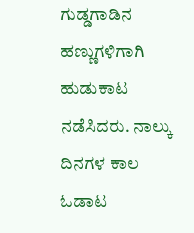ಗುಡ್ಡಗಾಡಿನ ಹಣ್ಣುಗಳಿಗಾಗಿ ಹುಡುಕಾಟ ನಡೆಸಿದರು. ನಾಲ್ಕು ದಿನಗಳ ಕಾಲ ಓಡಾಟ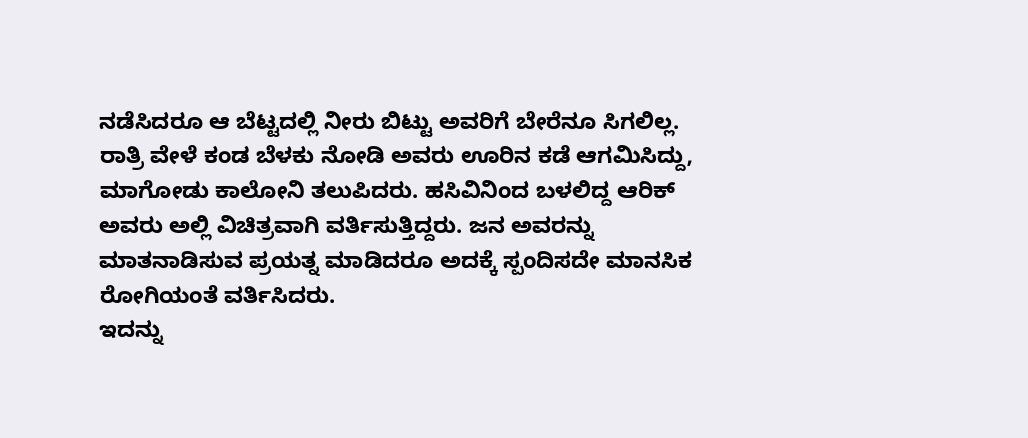ನಡೆಸಿದರೂ ಆ ಬೆಟ್ಟದಲ್ಲಿ ನೀರು ಬಿಟ್ಟು ಅವರಿಗೆ ಬೇರೆನೂ ಸಿಗಲಿಲ್ಲ. ರಾತ್ರಿ ವೇಳೆ ಕಂಡ ಬೆಳಕು ನೋಡಿ ಅವರು ಊರಿನ ಕಡೆ ಆಗಮಿಸಿದ್ದು, ಮಾಗೋಡು ಕಾಲೋನಿ ತಲುಪಿದರು. ಹಸಿವಿನಿಂದ ಬಳಲಿದ್ದ ಆರಿಕ್ ಅವರು ಅಲ್ಲಿ ವಿಚಿತ್ರವಾಗಿ ವರ್ತಿಸುತ್ತಿದ್ದರು. ಜನ ಅವರನ್ನು ಮಾತನಾಡಿಸುವ ಪ್ರಯತ್ನ ಮಾಡಿದರೂ ಅದಕ್ಕೆ ಸ್ಪಂದಿಸದೇ ಮಾನಸಿಕ ರೋಗಿಯಂತೆ ವರ್ತಿಸಿದರು.
ಇದನ್ನು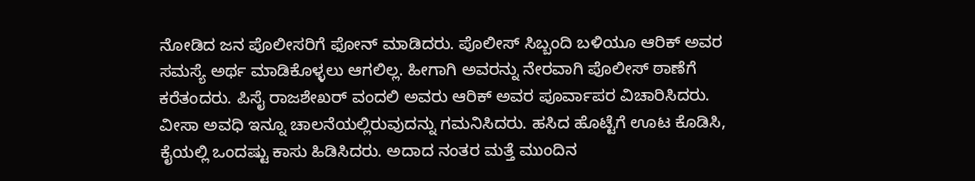ನೋಡಿದ ಜನ ಪೊಲೀಸರಿಗೆ ಫೋನ್ ಮಾಡಿದರು. ಪೊಲೀಸ್ ಸಿಬ್ಬಂದಿ ಬಳಿಯೂ ಆರಿಕ್ ಅವರ ಸಮಸ್ಯೆ ಅರ್ಥ ಮಾಡಿಕೊಳ್ಳಲು ಆಗಲಿಲ್ಲ. ಹೀಗಾಗಿ ಅವರನ್ನು ನೇರವಾಗಿ ಪೊಲೀಸ್ ಠಾಣೆಗೆ ಕರೆತಂದರು. ಪಿಸೈ ರಾಜಶೇಖರ್ ವಂದಲಿ ಅವರು ಆರಿಕ್ ಅವರ ಪೂರ್ವಾಪರ ವಿಚಾರಿಸಿದರು. ವೀಸಾ ಅವಧಿ ಇನ್ನೂ ಚಾಲನೆಯಲ್ಲಿರುವುದನ್ನು ಗಮನಿಸಿದರು. ಹಸಿದ ಹೊಟ್ಟೆಗೆ ಊಟ ಕೊಡಿಸಿ, ಕೈಯಲ್ಲಿ ಒಂದಷ್ಟು ಕಾಸು ಹಿಡಿಸಿದರು. ಅದಾದ ನಂತರ ಮತ್ತೆ ಮುಂದಿನ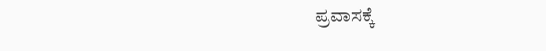ಪ್ರವಾಸಕ್ಕೆ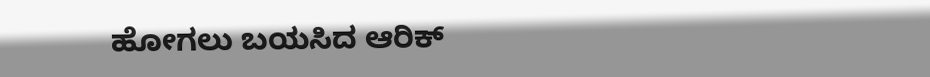ಹೋಗಲು ಬಯಸಿದ ಆರಿಕ್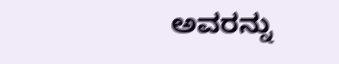ಅವರನ್ನು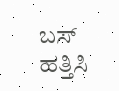ಬಸ್ ಹತ್ತಿಸಿ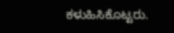ಕಳುಹಿಸಿಕೊಟ್ಟರು.